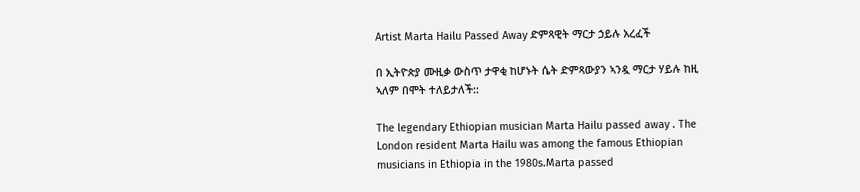Artist Marta Hailu Passed Away ድምጻዊት ማርታ ኃይሉ አረፈች

በ ኢትዮጵያ ሙዚቃ ውስጥ ታዋቂ ከሆኑት ሴት ድምጻውያን ኣንዷ ማርታ ሃይሉ ከዚ ኣለም በሞት ተለይታለች::

The legendary Ethiopian musician Marta Hailu passed away . The London resident Marta Hailu was among the famous Ethiopian musicians in Ethiopia in the 1980s.Marta passed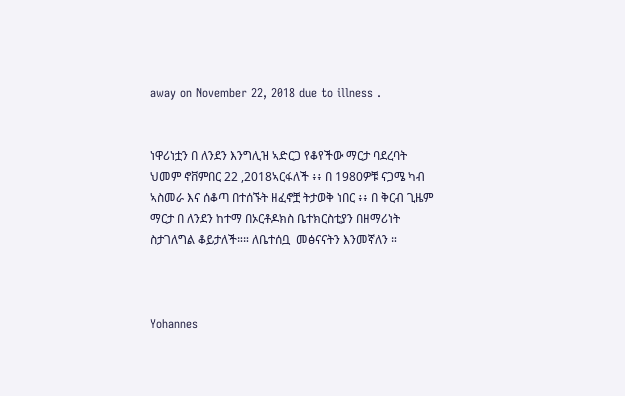away on November 22, 2018 due to illness .


ነዋሪነቷን በ ለንደን እንግሊዝ ኣድርጋ የቆየችው ማርታ ባደረባት ህመም ኖቨምበር 22 ,2018ኣርፋለች ፥፥ በ 1980ዎቹ ናጋሜ ካብ ኣስመራ እና ሰቆጣ በተሰኙት ዘፈኖቿ ትታወቅ ነበር ፥፥ በ ቅርብ ጊዜም ማርታ በ ለንደን ከተማ በኦርቶዶክስ ቤተክርስቲያን በዘማሪነት ስታገለግል ቆይታለች።። ለቤተሰቧ  መፅናናትን እንመኛለን ።



Yohannes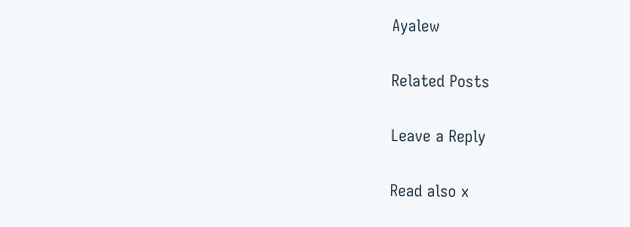Ayalew

Related Posts

Leave a Reply

Read also x